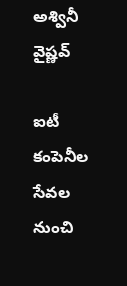అశ్వినీ వైష్ణవ్

ఐటీ కంపెనీల సేవల నుంచి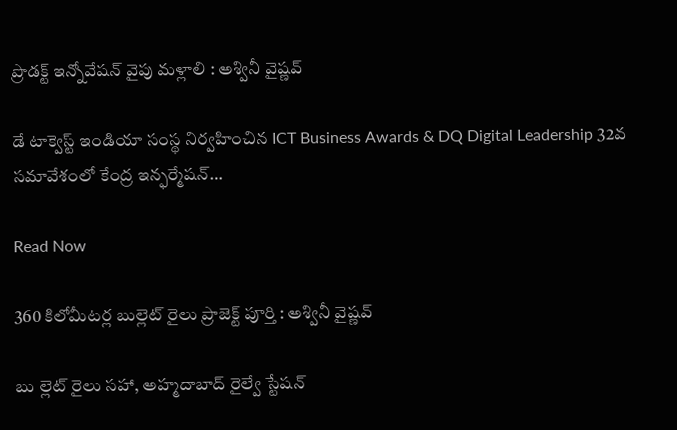ప్రొడక్ట్ ఇన్నోవేషన్ వైపు మళ్లాలి : అశ్వినీ వైష్ణవ్

డే టాక్వెస్ట్ ఇండియా సంస్థ నిర్వహించిన ICT Business Awards & DQ Digital Leadership 32వ సమావేశంలో కేంద్ర ఇన్ఫర్మేషన్…

Read Now

360 కిలోమీటర్ల బుల్లెట్‌ రైలు ప్రాజెక్ట్‌ పూర్తి : అశ్వినీ వైష్ణవ్‌

బు ల్లెట్‌ రైలు సహా, అహ్మదాబాద్‌ రైల్వే స్టేషన్‌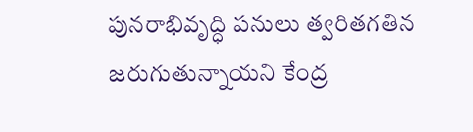పునరాభివృద్ధి పనులు త్వరితగతిన జరుగుతున్నాయని కేంద్ర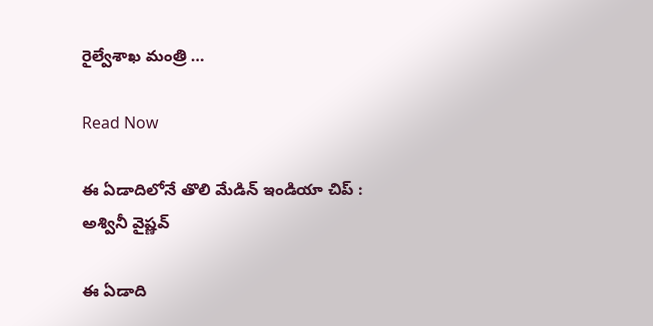రైల్వేశాఖ మంత్రి …

Read Now

ఈ ఏడాదిలోనే తొలి మేడిన్‌ ఇండియా చిప్‌ : అశ్వినీ వైష్ణవ్‌

ఈ ఏడాది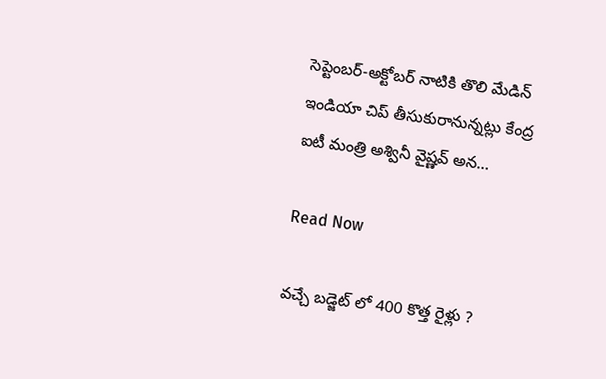సెప్టెంబర్‌-అక్టోబర్‌ నాటికి తొలి మేడిన్‌ ఇండియా చిప్‌ తీసుకురానున్నట్లు కేంద్ర ఐటీ మంత్రి అశ్వినీ వైష్ణవ్‌ అన…

Read Now

వచ్చే బడ్జెట్ లో 400 కొత్త రైళ్లు ?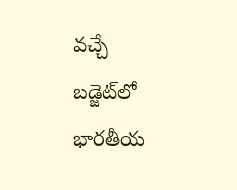వచ్చే బడ్జెట్‌లో భారతీయ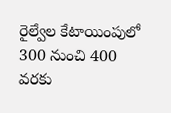రైల్వేల కేటాయింపులో 300 నుంచి 400 వరకు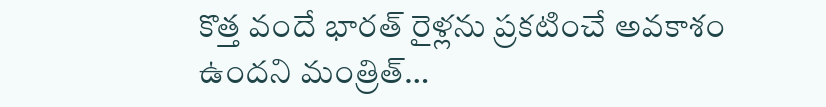కొత్త వందే భారత్ రైళ్లను ప్రకటించే అవకాశం ఉందని మంత్రిత్…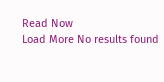Read Now
Load More No results found